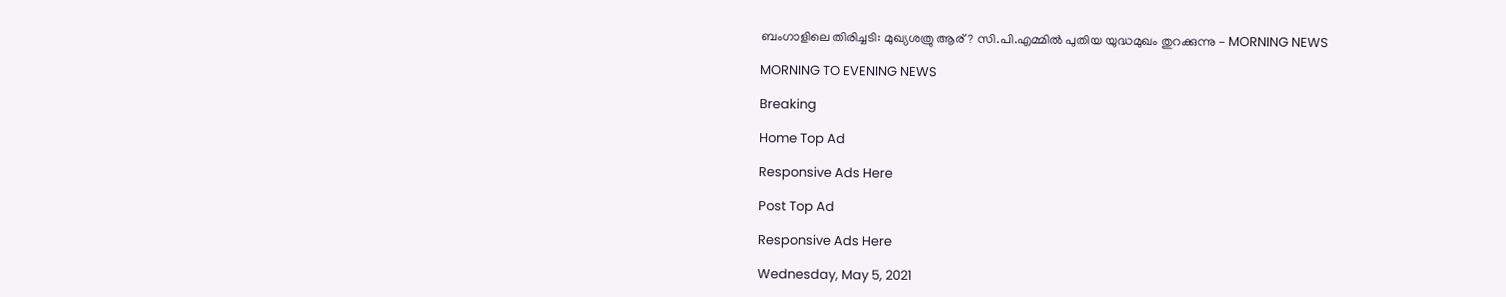ബംഗാളിലെ തിരിച്ചടി: മുഖ്യശത്രു ആര്? സി.പി.എമ്മിൽ പുതിയ യുദ്ധമുഖം തുറക്കുന്നു - MORNING NEWS

MORNING TO EVENING NEWS

Breaking

Home Top Ad

Responsive Ads Here

Post Top Ad

Responsive Ads Here

Wednesday, May 5, 2021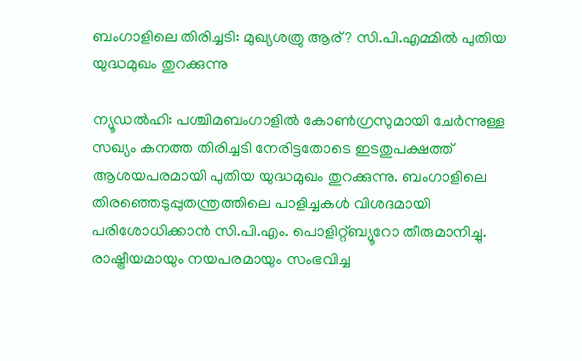ബംഗാളിലെ തിരിച്ചടി: മുഖ്യശത്രു ആര്? സി.പി.എമ്മിൽ പുതിയ യുദ്ധമുഖം തുറക്കുന്നു

ന്യൂഡൽഹി: പശ്ചിമബംഗാളിൽ കോൺഗ്രസുമായി ചേർന്നുള്ള സഖ്യം കനത്ത തിരിച്ചടി നേരിട്ടതോടെ ഇടതുപക്ഷത്ത് ആശയപരമായി പുതിയ യുദ്ധമുഖം തുറക്കുന്നു. ബംഗാളിലെ തിരഞ്ഞെടുപ്പുതന്ത്രത്തിലെ പാളിച്ചകൾ വിശദമായി പരിശോധിക്കാൻ സി.പി.എം. പൊളിറ്റ്ബ്യൂറോ തീരുമാനിച്ചു. രാഷ്ട്രീയമായും നയപരമായും സംഭവിച്ച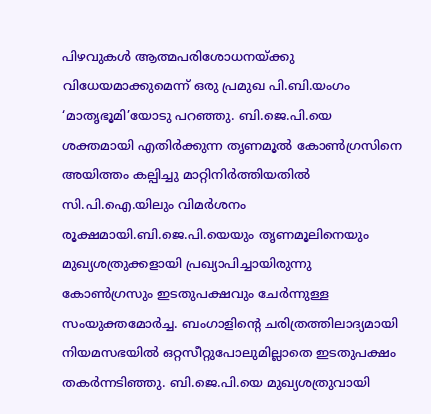പിഴവുകൾ ആത്മപരിശോധനയ്ക്കു വിധേയമാക്കുമെന്ന് ഒരു പ്രമുഖ പി.ബി.യംഗം ‘മാതൃഭൂമി’യോടു പറഞ്ഞു. ബി.ജെ.പി.യെ ശക്തമായി എതിർക്കുന്ന തൃണമൂൽ കോൺഗ്രസിനെ അയിത്തം കല്പിച്ചു മാറ്റിനിർത്തിയതിൽ സി.പി.ഐ.യിലും വിമർശനം രൂക്ഷമായി.ബി.ജെ.പി.യെയും തൃണമൂലിനെയും മുഖ്യശത്രുക്കളായി പ്രഖ്യാപിച്ചായിരുന്നു കോൺഗ്രസും ഇടതുപക്ഷവും ചേർന്നുള്ള സംയുക്തമോർച്ച. ബംഗാളിന്റെ ചരിത്രത്തിലാദ്യമായി നിയമസഭയിൽ ഒറ്റസീറ്റുപോലുമില്ലാതെ ഇടതുപക്ഷം തകർന്നടിഞ്ഞു. ബി.ജെ.പി.യെ മുഖ്യശത്രുവായി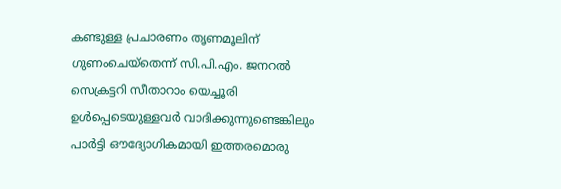കണ്ടുള്ള പ്രചാരണം തൃണമൂലിന് ഗുണംചെയ്തെന്ന്‌ സി.പി.എം. ജനറൽ സെക്രട്ടറി സീതാറാം യെച്ചൂരി ഉൾപ്പെടെയുള്ളവർ വാദിക്കുന്നുണ്ടെങ്കിലും പാർട്ടി ഔദ്യോഗികമായി ഇത്തരമൊരു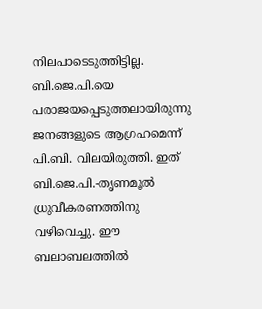നിലപാടെടുത്തിട്ടില്ല. ബി.ജെ.പി.യെ പരാജയപ്പെടുത്തലായിരുന്നു ജനങ്ങളുടെ ആഗ്രഹമെന്ന് പി.ബി. വിലയിരുത്തി. ഇത്‌ ബി.ജെ.പി.-തൃണമൂൽ ധ്രുവീകരണത്തിനു വഴിവെച്ചു. ഈ ബലാബലത്തിൽ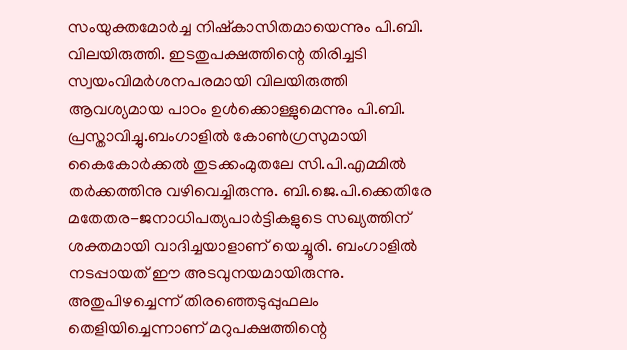സംയുക്തമോർച്ച നിഷ്കാസിതമായെന്നും പി.ബി. വിലയിരുത്തി. ഇടതുപക്ഷത്തിന്റെ തിരിച്ചടി സ്വയംവിമർശനപരമായി വിലയിരുത്തി ആവശ്യമായ പാഠം ഉൾക്കൊള്ളുമെന്നും പി.ബി. പ്രസ്താവിച്ചു.ബംഗാളിൽ കോൺഗ്രസുമായി കൈകോർക്കൽ തുടക്കംമുതലേ സി.പി.എമ്മിൽ തർക്കത്തിനു വഴിവെച്ചിരുന്നു. ബി.ജെ.പി.ക്കെതിരേ മതേതര-ജനാധിപത്യപാർട്ടികളുടെ സഖ്യത്തിന് ശക്തമായി വാദിച്ചയാളാണ് യെച്ചൂരി. ബംഗാളിൽ നടപ്പായത് ഈ അടവുനയമായിരുന്നു. അതുപിഴച്ചെന്ന്‌ തിരഞ്ഞെടുപ്പുഫലം തെളിയിച്ചെന്നാണ് മറുപക്ഷത്തിന്റെ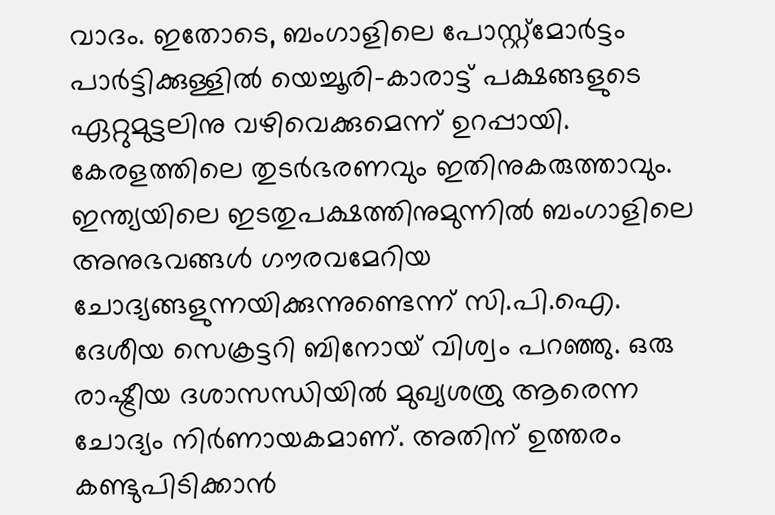വാദം. ഇതോടെ, ബംഗാളിലെ പോസ്റ്റ്‌മോർട്ടം പാർട്ടിക്കുള്ളിൽ യെച്ചൂരി-കാരാട്ട് പക്ഷങ്ങളുടെ ഏറ്റുമുട്ടലിനു വഴിവെക്കുമെന്ന് ഉറപ്പായി. കേരളത്തിലെ തുടർഭരണവും ഇതിനുകരുത്താവും. ഇന്ത്യയിലെ ഇടതുപക്ഷത്തിനുമുന്നിൽ ബംഗാളിലെ അനുഭവങ്ങൾ ഗൗരവമേറിയ ചോദ്യങ്ങളുന്നയിക്കുന്നുണ്ടെന്ന് സി.പി.ഐ. ദേശീയ സെക്രട്ടറി ബിനോയ് വിശ്വം പറഞ്ഞു. ഒരു രാഷ്ട്രീയ ദശാസന്ധിയിൽ മുഖ്യശത്രു ആരെന്ന ചോദ്യം നിർണായകമാണ്. അതിന് ഉത്തരം കണ്ടുപിടിക്കാൻ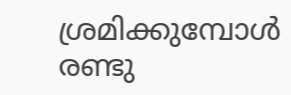ശ്രമിക്കുമ്പോൾ രണ്ടു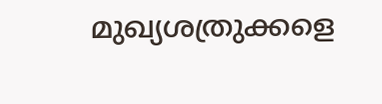മുഖ്യശത്രുക്കളെ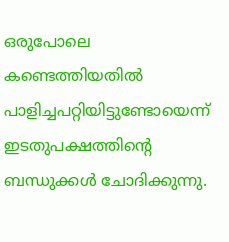ഒരുപോലെ കണ്ടെത്തിയതിൽ പാളിച്ചപറ്റിയിട്ടുണ്ടോയെന്ന് ഇടതുപക്ഷത്തിന്റെ ബന്ധുക്കൾ ചോദിക്കുന്നു.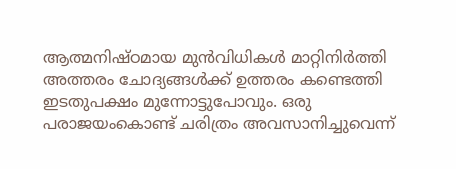ആത്മനിഷ്ഠമായ മുൻവിധികൾ മാറ്റിനിർത്തി അത്തരം ചോദ്യങ്ങൾക്ക് ഉത്തരം കണ്ടെത്തി ഇടതുപക്ഷം മുന്നോട്ടുപോവും. ഒരു പരാജയംകൊണ്ട് ചരിത്രം അവസാനിച്ചുവെന്ന്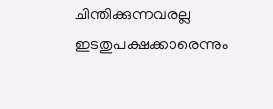ചിന്തിക്കുന്നവരല്ല ഇടതുപക്ഷക്കാരെന്നും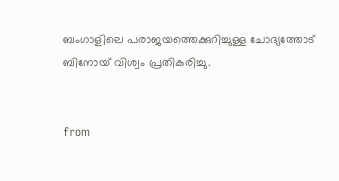ബംഗാളിലെ പരാജയത്തെക്കുറിച്ചുള്ള ചോദ്യത്തോട് ബിനോയ് വിശ്വം പ്രതികരിച്ചു.


from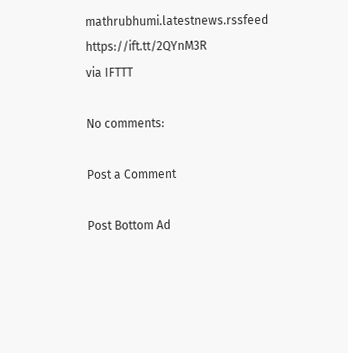mathrubhumi.latestnews.rssfeed https://ift.tt/2QYnM3R
via IFTTT

No comments:

Post a Comment

Post Bottom Ad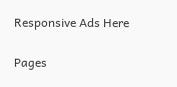Responsive Ads Here

Pages